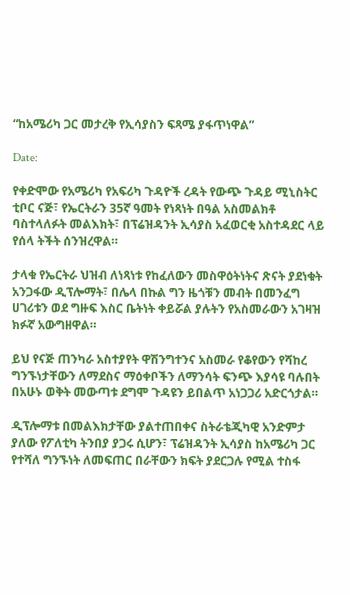“ከአሜሪካ ጋር መታረቅ የኢሳያስን ፍጻሜ ያፋጥነዋል”

Date:

የቀድሞው የአሜሪካ የአፍሪካ ጉዳዮች ረዳት የውጭ ጉዳይ ሚኒስትር ቲቦር ናጅ፣ የኤርትራን 35ኛ ዓመት የነጻነት በዓል አስመልክቶ ባስተላለፉት መልእክት፣ በፕሬዝዳንት ኢሳያስ አፈወርቂ አስተዳደር ላይ የሰላ ትችት ሰንዝረዋል።

ታላቁ የኤርትራ ህዝብ ለነጻነቱ የከፈለውን መስዋዕትነትና ጽናት ያደነቁት አንጋፋው ዲፕሎማት፣ በሌላ በኩል ግን ዜጎቹን መብት በመንፈግ ሀገሪቱን ወደ ግዙፍ እስር ቤትነት ቀይሯል ያሉትን የአስመራውን አገዛዝ ክፉኛ አውግዘዋል።

ይህ የናጅ ጠንካራ አስተያየት ዋሽንግተንና አስመራ የቆየውን የሻከረ ግንኙነታቸውን ለማደስና ማዕቀቦችን ለማንሳት ፍንጭ እያሳዩ ባሉበት በአሁኑ ወቅት መውጣቱ ደግሞ ጉዳዩን ይበልጥ አነጋጋሪ አድርጎታል።

ዲፕሎማቱ በመልእክታቸው ያልተጠበቀና ስትራቴጂካዊ አንድምታ ያለው የፖለቲካ ትንበያ ያጋሩ ሲሆን፣ ፕሬዝዳንት ኢሳያስ ከአሜሪካ ጋር የተሻለ ግንኙነት ለመፍጠር በራቸውን ክፍት ያደርጋሉ የሚል ተስፋ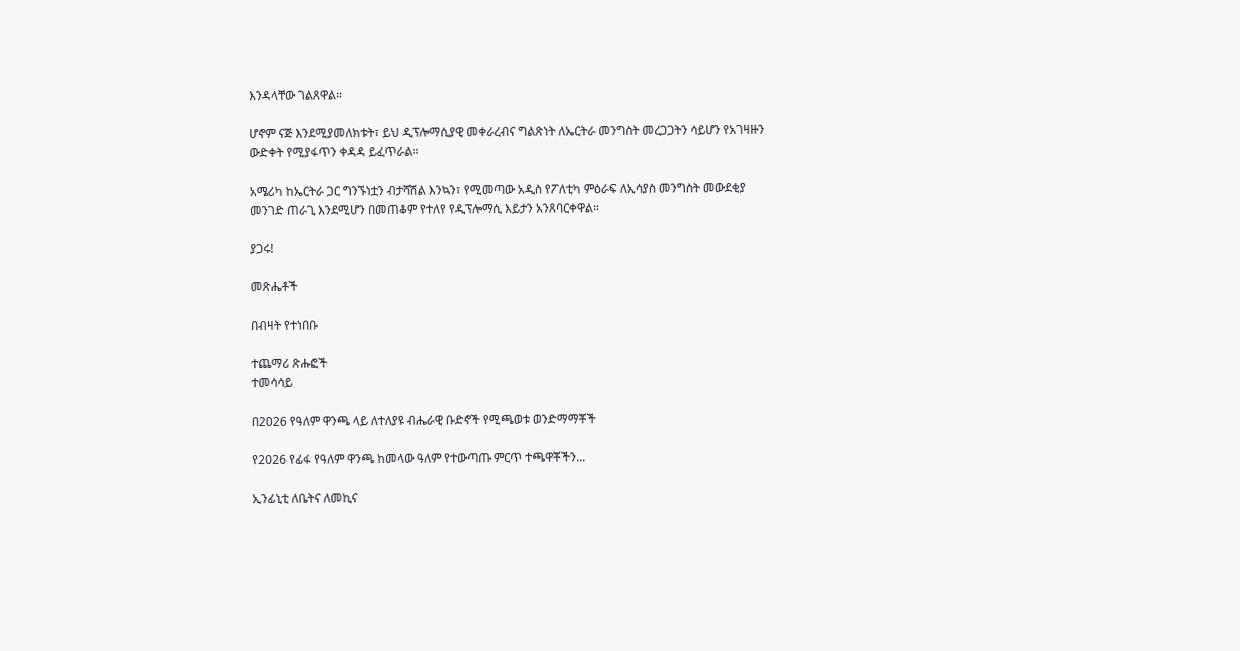እንዳላቸው ገልጸዋል።

ሆኖም ናጅ እንደሚያመለክቱት፣ ይህ ዲፕሎማሲያዊ መቀራረብና ግልጽነት ለኤርትራ መንግስት መረጋጋትን ሳይሆን የአገዛዙን ውድቀት የሚያፋጥን ቀዳዳ ይፈጥራል።

አሜሪካ ከኤርትራ ጋር ግንኙነቷን ብታሻሽል እንኳን፣ የሚመጣው አዲስ የፖለቲካ ምዕራፍ ለኢሳያስ መንግስት መውደቂያ መንገድ ጠራጊ እንደሚሆን በመጠቆም የተለየ የዲፕሎማሲ እይታን አንጸባርቀዋል።

ያጋሩ!

መጽሔቶች

በብዛት የተነበቡ

ተጨማሪ ጽሑፎች
ተመሳሳይ

በ2026 የዓለም ዋንጫ ላይ ለተለያዩ ብሔራዊ ቡድኖች የሚጫወቱ ወንድማማቾች

የ2026 የፊፋ የዓለም ዋንጫ ከመላው ዓለም የተውጣጡ ምርጥ ተጫዋቾችን...

ኢንፊኒቲ ለቤትና ለመኪና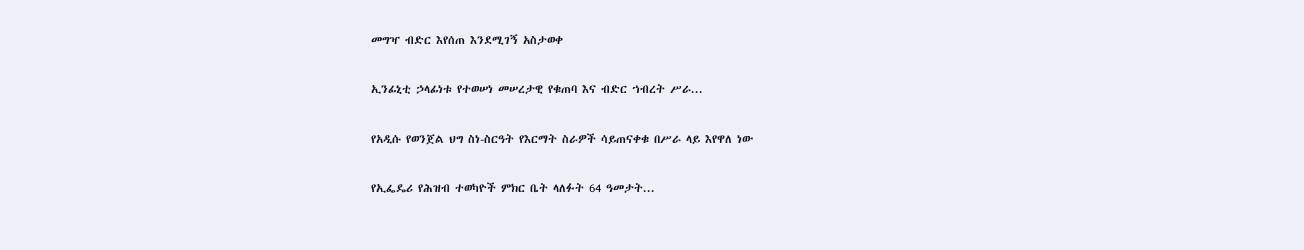መግዣ ብድር እየሰጠ እንደሚገኝ አስታወቀ

ኢንፊኒቲ ኃላፊነቱ የተወሠነ መሠረታዊ የቁጠባ እና ብድር ኀብረት ሥራ...

የአዲሱ የወንጀል ህግ ስነ-ስርዓት የእርማት ስራዎች ሳይጠናቀቁ በሥራ ላይ እየዋለ ነው

የኢፌዴሪ የሕዝብ ተወካዮች ምክር ቤት ላለፉት 64 ዓመታት...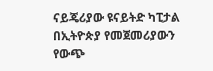ናይጄሪያው ዩናይትድ ካፒታል በኢትዮጵያ የመጀመሪያውን የውጭ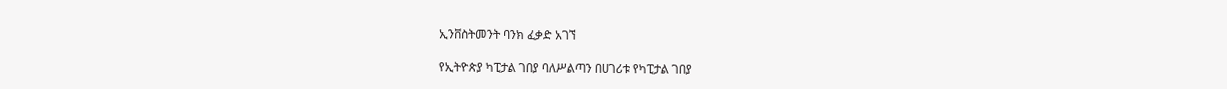ኢንቨስትመንት ባንክ ፈቃድ አገኘ

የኢትዮጵያ ካፒታል ገበያ ባለሥልጣን በሀገሪቱ የካፒታል ገበያ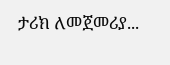ታሪክ ለመጀመሪያ...